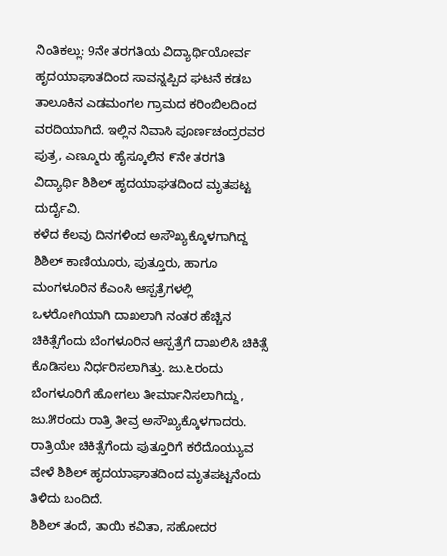ನಿಂತಿಕಲ್ಲು: 9ನೇ ತರಗತಿಯ ವಿದ್ಯಾರ್ಥಿಯೋರ್ವ ಹೃದಯಾಘಾತದಿಂದ ಸಾವನ್ನಪ್ಪಿದ ಘಟನೆ ಕಡಬ ತಾಲೂಕಿನ ಎಡಮಂಗಲ ಗ್ರಾಮದ ಕರಿಂಬಿಲದಿಂದ ವರದಿಯಾಗಿದೆ. ಇಲ್ಲಿನ ನಿವಾಸಿ ಪೂರ್ಣಚಂದ್ರರವರ ಪುತ್ರ, ಎಣ್ಮೂರು ಹೈಸ್ಕೂಲಿನ ೯ನೇ ತರಗತಿ ವಿದ್ಯಾರ್ಥಿ ಶಿಶಿಲ್ ಹೃದಯಾಘತದಿಂದ ಮೃತಪಟ್ಟ ದುರ್ದೈವಿ.
ಕಳೆದ ಕೆಲವು ದಿನಗಳಿಂದ ಅಸೌಖ್ಯಕ್ಕೊಳಗಾಗಿದ್ದ ಶಿಶಿಲ್ ಕಾಣಿಯೂರು, ಪುತ್ತೂರು, ಹಾಗೂ ಮಂಗಳೂರಿನ ಕೆಎಂಸಿ ಆಸ್ಪತ್ರೆಗಳಲ್ಲಿ ಒಳರೋಗಿಯಾಗಿ ದಾಖಲಾಗಿ ನಂತರ ಹೆಚ್ಚಿನ ಚಿಕಿತ್ಸೆಗೆಂದು ಬೆಂಗಳೂರಿನ ಆಸ್ಪತ್ರೆಗೆ ದಾಖಲಿಸಿ ಚಿಕಿತ್ಸೆ ಕೊಡಿಸಲು ನಿರ್ಧರಿಸಲಾಗಿತ್ತು. ಜು.೬ರಂದು ಬೆಂಗಳೂರಿಗೆ ಹೋಗಲು ತೀರ್ಮಾನಿಸಲಾಗಿದ್ದು, ಜು.೫ರಂದು ರಾತ್ರಿ ತೀವ್ರ ಅಸೌಖ್ಯಕ್ಕೊಳಗಾದರು. ರಾತ್ರಿಯೇ ಚಿಕಿತ್ಸೆಗೆಂದು ಪುತ್ತೂರಿಗೆ ಕರೆದೊಯ್ಯುವ ವೇಳೆ ಶಿಶಿಲ್ ಹೃದಯಾಘಾತದಿಂದ ಮೃತಪಟ್ಟನೆಂದು ತಿಳಿದು ಬಂದಿದೆ.
ಶಿಶಿಲ್ ತಂದೆ, ತಾಯಿ ಕವಿತಾ, ಸಹೋದರ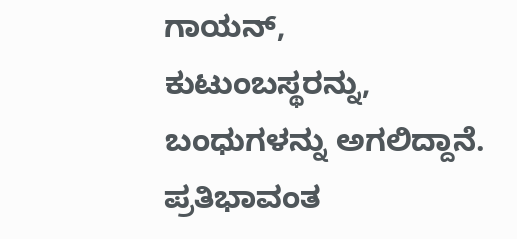ಗಾಯನ್, ಕುಟುಂಬಸ್ಥರನ್ನು, ಬಂಧುಗಳನ್ನು ಅಗಲಿದ್ದಾನೆ. ಪ್ರತಿಭಾವಂತ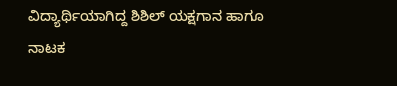ವಿದ್ಯಾರ್ಥಿಯಾಗಿದ್ದ ಶಿಶಿಲ್ ಯಕ್ಷಗಾನ ಹಾಗೂ ನಾಟಕ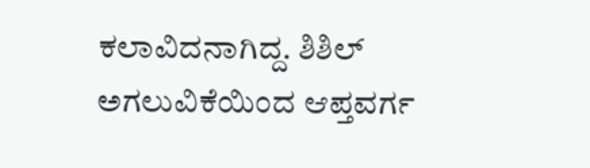ಕಲಾವಿದನಾಗಿದ್ದ. ಶಿಶಿಲ್ ಅಗಲುವಿಕೆಯಿಂದ ಆಪ್ತವರ್ಗ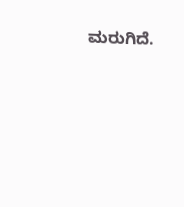ಮರುಗಿದೆ.